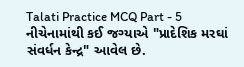Talati Practice MCQ Part - 5
નીચેનામાંથી કઈ જગ્યાએ "પ્રાદેશિક મરઘાં સંવર્ધન કેન્દ્ર" આવેલ છે.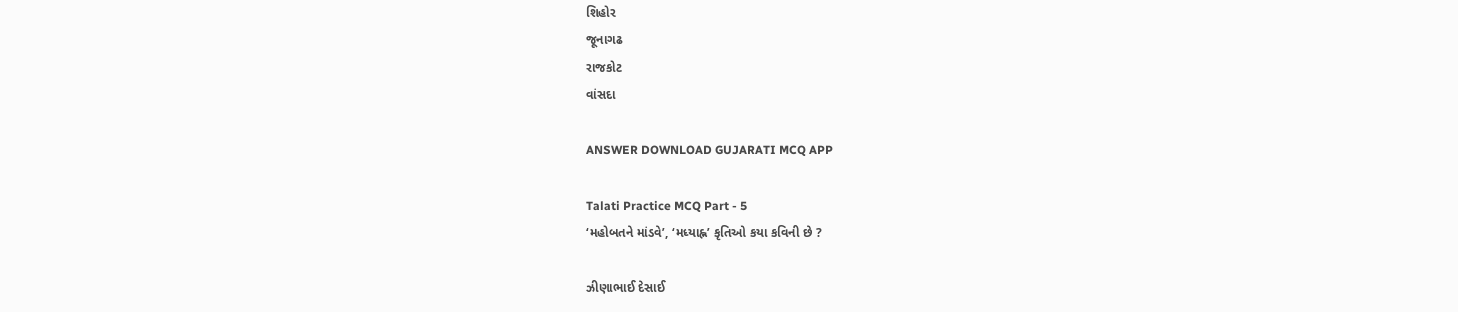શિહોર
જૂનાગઢ
રાજકોટ
વાંસદા

ANSWER DOWNLOAD GUJARATI MCQ APP

Talati Practice MCQ Part - 5
‘મહોબતને માંડવે’, ‘મધ્યાહ્ન’ કૃતિઓ કયા કવિની છે ?

ઝીણાભાઈ દેસાઈ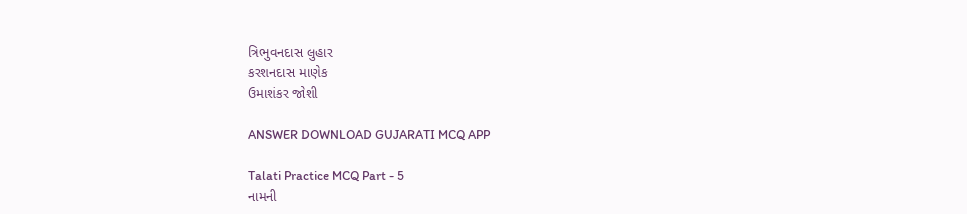ત્રિભુવનદાસ લુહાર
કરશનદાસ માણેક
ઉમાશંકર જોશી

ANSWER DOWNLOAD GUJARATI MCQ APP

Talati Practice MCQ Part - 5
નામની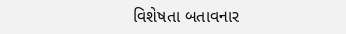વિશેષતા બતાવનાર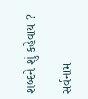શબ્દને શું કહેવાય ?

સર્વનામ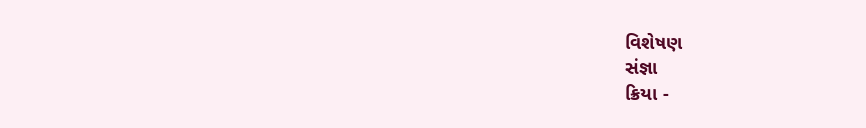વિશેષણ
સંજ્ઞા
ક્રિયા -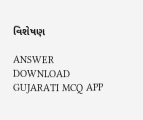વિશેષણ

ANSWER DOWNLOAD GUJARATI MCQ APP